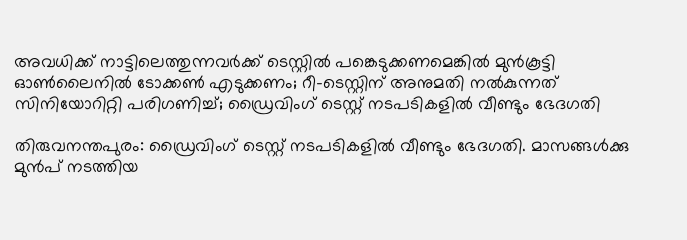അവധിക്ക് നാട്ടിലെത്തുന്നവര്‍ക്ക് ടെസ്റ്റില്‍ പങ്കെടുക്കണമെങ്കില്‍ മുന്‍കൂട്ടി ഓണ്‍ലൈനില്‍ ടോക്കണ്‍ എടുക്കണം; റീ-ടെസ്റ്റിന് അനുമതി നല്‍കുന്നത് സിനിയോറിറ്റി പരിഗണിച്ച്; ഡ്രൈവിംഗ് ടെസ്റ്റ് നടപടികളില്‍ വീണ്ടും ഭേദഗതി

തിരുവനന്തപുരം: ഡ്രൈവിംഗ് ടെസ്റ്റ് നടപടികളില്‍ വീണ്ടും ഭേദഗതി. മാസങ്ങള്‍ക്കു മുന്‍പ് നടത്തിയ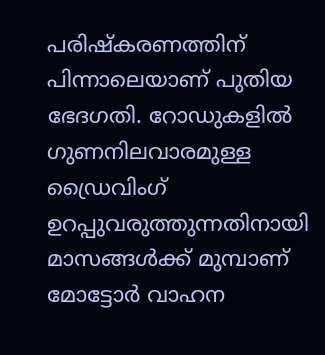പരിഷ്‌കരണത്തിന് പിന്നാലെയാണ് പുതിയ ഭേദഗതി. റോഡുകളില്‍ ഗുണനിലവാരമുള്ള ഡ്രൈവിംഗ് ഉറപ്പുവരുത്തുന്നതിനായി മാസങ്ങള്‍ക്ക് മുമ്പാണ് മോട്ടോര്‍ വാഹന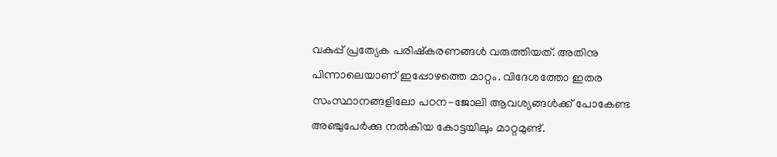വകുപ്പ് പ്രത്യേക പരിഷ്‌കരണങ്ങള്‍ വരുത്തിയത്. അതിനു പിന്നാലെയാണ് ഇപ്പോഴത്തെ മാറ്റം. വിദേശത്തോ ഇതര സംസ്ഥാനങ്ങളിലോ പഠന-ജോലി ആവശ്യങ്ങള്‍ക്ക് പോകേണ്ട അഞ്ചുപേര്‍ക്കു നല്‍കിയ കോട്ടയിലും മാറ്റമുണ്ട്.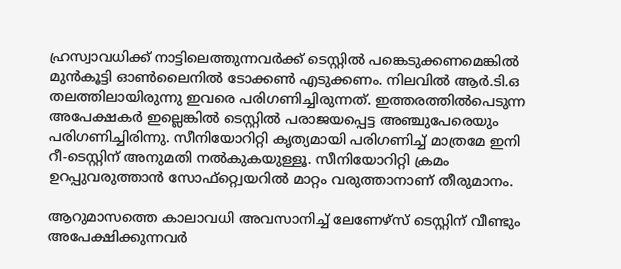ഹ്രസ്വാവധിക്ക് നാട്ടിലെത്തുന്നവര്‍ക്ക് ടെസ്റ്റില്‍ പങ്കെടുക്കണമെങ്കില്‍ മുന്‍കൂട്ടി ഓണ്‍ലൈനില്‍ ടോക്കണ്‍ എടുക്കണം. നിലവില്‍ ആര്‍.ടി.ഒ തലത്തിലായിരുന്നു ഇവരെ പരിഗണിച്ചിരുന്നത്. ഇത്തരത്തില്‍പെടുന്ന അപേക്ഷകര്‍ ഇല്ലെങ്കില്‍ ടെസ്റ്റില്‍ പരാജയപ്പെട്ട അഞ്ചുപേരെയും പരിഗണിച്ചിരിന്നു. സീനിയോറിറ്റി കൃത്യമായി പരിഗണിച്ച് മാത്രമേ ഇനി റീ-ടെസ്റ്റിന് അനുമതി നല്‍കുകയുള്ളൂ. സീനിയോറിറ്റി ക്രമം ഉറപ്പുവരുത്താന്‍ സോഫ്റ്റ്വെയറില്‍ മാറ്റം വരുത്താനാണ് തീരുമാനം.

ആറുമാസത്തെ കാലാവധി അവസാനിച്ച് ലേണേഴ്സ് ടെസ്റ്റിന് വീണ്ടും അപേക്ഷിക്കുന്നവര്‍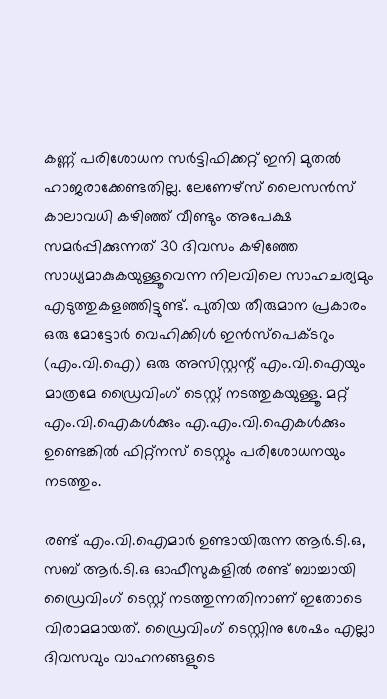കണ്ണ് പരിശോധന സര്‍ട്ടിഫിക്കറ്റ് ഇനി മുതല്‍ ഹാജരാക്കേണ്ടതില്ല. ലേണേഴ്സ് ലൈസന്‍സ് കാലാവധി കഴിഞ്ഞ് വീണ്ടും അപേക്ഷ സമര്‍പ്പിക്കുന്നത് 30 ദിവസം കഴിഞ്ഞേ സാധ്യമാകുകയുള്ളൂവെന്ന നിലവിലെ സാഹചര്യമും എടുത്തുകളഞ്ഞിട്ടുണ്ട്. പുതിയ തീരുമാന പ്രകാരം ഒരു മോട്ടോര്‍ വെഹിക്കിള്‍ ഇന്‍സ്‌പെക്ടറും (എം.വി.ഐ) ഒരു അസിസ്റ്റന്റ് എം.വി.ഐയും മാത്രമേ ഡ്രൈവിംഗ് ടെസ്റ്റ് നടത്തുകയുള്ളൂ. മറ്റ് എം.വി.ഐകള്‍ക്കും എ.എം.വി.ഐകള്‍ക്കും ഉണ്ടെങ്കില്‍ ഫിറ്റ്നസ് ടെസ്റ്റും പരിശോധനയും നടത്തും.

രണ്ട് എം.വി.ഐമാര്‍ ഉണ്ടായിരുന്ന ആര്‍.ടി.ഒ, സബ് ആര്‍.ടി.ഒ ഓഫീസുകളില്‍ രണ്ട് ബാച്ചായി ഡ്രൈവിംഗ് ടെസ്റ്റ് നടത്തുന്നതിനാണ് ഇതോടെ വിരാമമായത്. ഡ്രൈവിംഗ് ടെസ്റ്റിനു ശേഷം എല്ലാ ദിവസവും വാഹനങ്ങളുടെ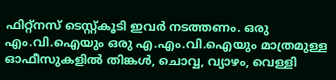ഫിറ്റ്നസ് ടെസ്റ്റ്കൂടി ഇവര്‍ നടത്തണം. ഒരു എം.വി.ഐയും ഒരു എ.എം.വി.ഐയും മാത്രമുള്ള ഓഫീസുകളില്‍ തിങ്കള്‍, ചൊവ്വ, വ്യാഴം, വെള്ളി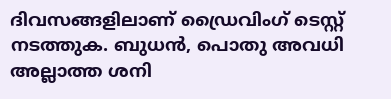ദിവസങ്ങളിലാണ് ഡ്രൈവിംഗ് ടെസ്റ്റ് നടത്തുക. ബുധന്‍, പൊതു അവധി അല്ലാത്ത ശനി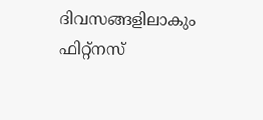ദിവസങ്ങളിലാകും ഫിറ്റ്നസ്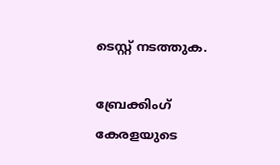ടെസ്റ്റ് നടത്തുക.

ബ്രേക്കിംഗ് കേരളയുടെ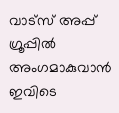വാട്സ് അപ്പ് ഗ്രൂപ്പിൽ അംഗമാകുവാൻ ഇവിടെ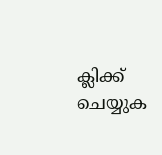ക്ലിക്ക് ചെയ്യുക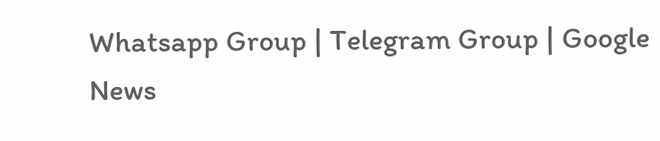Whatsapp Group | Telegram Group | Google News